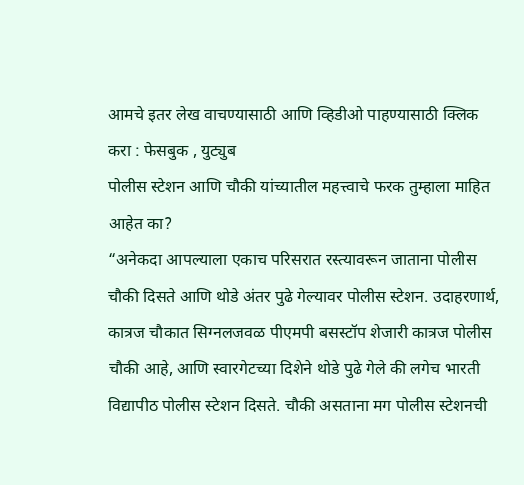आमचे इतर लेख वाचण्यासाठी आणि व्हिडीओ पाहण्यासाठी क्लिक करा : फेसबुक , युट्युब
पोलीस स्टेशन आणि चौकी यांच्यातील महत्त्वाचे फरक तुम्हाला माहित आहेत का?
“अनेकदा आपल्याला एकाच परिसरात रस्त्यावरून जाताना पोलीस चौकी दिसते आणि थोडे अंतर पुढे गेल्यावर पोलीस स्टेशन. उदाहरणार्थ, कात्रज चौकात सिग्नलजवळ पीएमपी बसस्टॉप शेजारी कात्रज पोलीस चौकी आहे, आणि स्वारगेटच्या दिशेने थोडे पुढे गेले की लगेच भारती विद्यापीठ पोलीस स्टेशन दिसते. चौकी असताना मग पोलीस स्टेशनची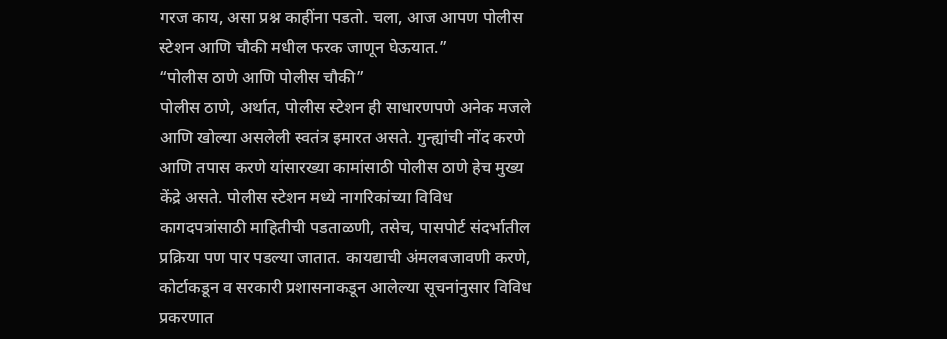गरज काय, असा प्रश्न काहींना पडतो. चला, आज आपण पोलीस स्टेशन आणि चौकी मधील फरक जाणून घेऊयात.”
“पोलीस ठाणे आणि पोलीस चौकी”
पोलीस ठाणे, अर्थात, पोलीस स्टेशन ही साधारणपणे अनेक मजले आणि खोल्या असलेली स्वतंत्र इमारत असते. गुन्ह्यांची नोंद करणे आणि तपास करणे यांसारख्या कामांसाठी पोलीस ठाणे हेच मुख्य केंद्रे असते. पोलीस स्टेशन मध्ये नागरिकांच्या विविध कागदपत्रांसाठी माहितीची पडताळणी, तसेच, पासपोर्ट संदर्भातील प्रक्रिया पण पार पडल्या जातात. कायद्याची अंमलबजावणी करणे, कोर्टाकडून व सरकारी प्रशासनाकडून आलेल्या सूचनांनुसार विविध प्रकरणात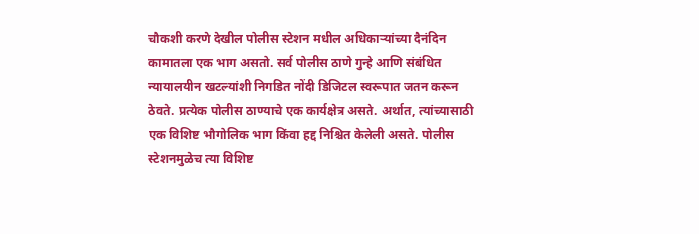चौकशी करणे देखील पोलीस स्टेशन मधील अधिकाऱ्यांच्या दैनंदिन कामातला एक भाग असतो. सर्व पोलीस ठाणे गुन्हे आणि संबंधित न्यायालयीन खटल्यांशी निगडित नोंदी डिजिटल स्वरूपात जतन करून ठेवते. प्रत्येक पोलीस ठाण्याचे एक कार्यक्षेत्र असते. अर्थात, त्यांच्यासाठी एक विशिष्ट भौगोलिक भाग किंवा हद्द निश्चित केलेली असते. पोलीस स्टेशनमुळेच त्या विशिष्ट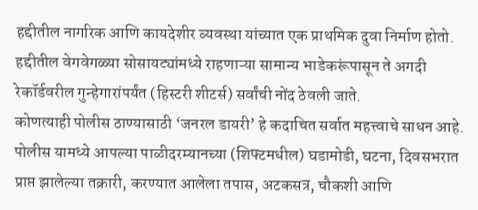हद्दीतील नागरिक आणि कायदेशीर व्यवस्था यांच्यात एक प्राथमिक दुवा निर्माण होतो. हद्दीतील वेगवेगळ्या सोसायट्यांमध्ये राहणाऱ्या सामान्य भाडेकरूंपासून ते अगदी रेकॉर्डवरील गुन्हेगारांपर्यंत (हिस्टरी शीटर्स) सर्वांची नोंद ठेवली जाते.
कोणत्याही पोलीस ठाण्यासाठी ‘जनरल डायरी’ हे कदाचित सर्वात महत्त्वाचे साधन आहे. पोलीस यामध्ये आपल्या पाळीदरम्यानच्या (शिफ्टमधील) घडामोडी, घटना, दिवसभरात प्राप्त झालेल्या तक्रारी, करण्यात आलेला तपास, अटकसत्र, चौकशी आणि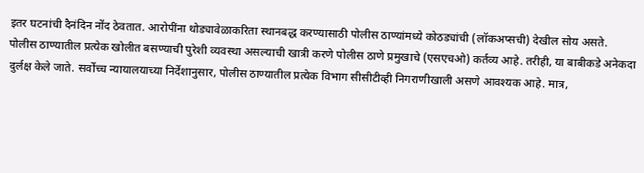इतर घटनांची दैनंदिन नोंद ठेवतात. आरोपींना थोड्यावेळाकरिता स्थानबद्ध करण्यासाठी पोलीस ठाण्यांमध्ये कोठड्यांची (लॉकअप्सची) देखील सोय असते. पोलीस ठाण्यातील प्रत्येक खोलीत बसण्याची पुरेशी व्यवस्था असल्याची खात्री करणे पोलीस ठाणे प्रमुखाचे (एसएचओ) कर्तव्य आहे. तरीही, या बाबीकडे अनेकदा दुर्लक्ष केले जाते. सर्वोच्च न्यायालयाच्या निर्देशानुसार, पोलीस ठाण्यातील प्रत्येक विभाग सीसीटीव्ही निगराणीखाली असणे आवश्यक आहे. मात्र,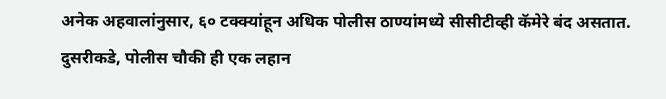अनेक अहवालांनुसार, ६० टक्क्यांहून अधिक पोलीस ठाण्यांमध्ये सीसीटीव्ही कॅमेरे बंद असतात.
दुसरीकडे, पोलीस चौकी ही एक लहान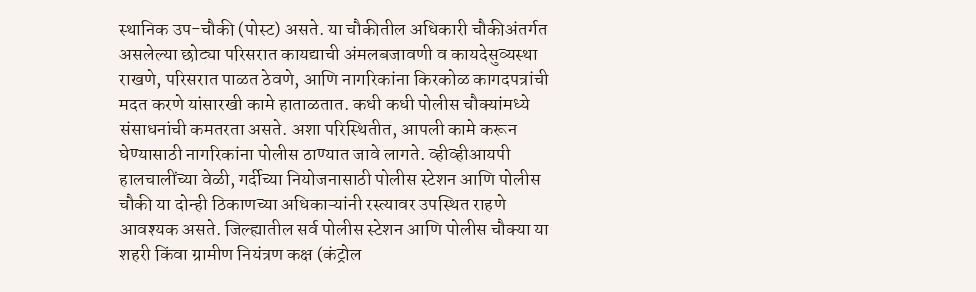स्थानिक उप-चौकी (पोस्ट) असते. या चौकीतील अधिकारी चौकीअंतर्गत असलेल्या छोट्या परिसरात कायद्याची अंमलबजावणी व कायदेसुव्यस्था राखणे, परिसरात पाळत ठेवणे, आणि नागरिकांना किरकोळ कागदपत्रांची मदत करणे यांसारखी कामे हाताळतात. कधी कधी पोलीस चौक्यांमध्ये संसाधनांची कमतरता असते. अशा परिस्थितीत, आपली कामे करून घेण्यासाठी नागरिकांना पोलीस ठाण्यात जावे लागते. व्हीव्हीआयपी हालचालींच्या वेळी, गर्दीच्या नियोजनासाठी पोलीस स्टेशन आणि पोलीस चौकी या दोन्ही ठिकाणच्या अधिकाऱ्यांनी रस्त्यावर उपस्थित राहणे आवश्यक असते. जिल्ह्यातील सर्व पोलीस स्टेशन आणि पोलीस चौक्या या शहरी किंवा ग्रामीण नियंत्रण कक्ष (कंट्रोल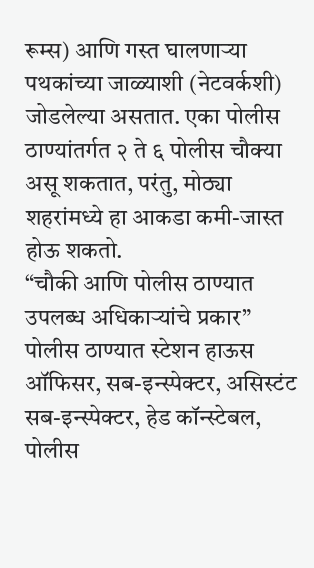रूम्स) आणि गस्त घालणाऱ्या पथकांच्या जाळ्याशी (नेटवर्कशी) जोडलेल्या असतात. एका पोलीस ठाण्यांतर्गत २ ते ६ पोलीस चौक्या असू शकतात, परंतु, मोठ्या शहरांमध्ये हा आकडा कमी-जास्त होऊ शकतो.
“चौकी आणि पोलीस ठाण्यात उपलब्ध अधिकाऱ्यांचे प्रकार”
पोलीस ठाण्यात स्टेशन हाऊस ऑफिसर, सब-इन्स्पेक्टर, असिस्टंट सब-इन्स्पेक्टर, हेड कॉन्स्टेबल, पोलीस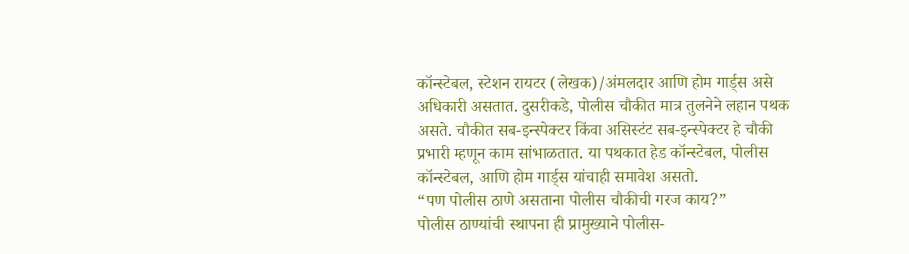कॉन्स्टेबल, स्टेशन रायटर (लेखक)/अंमलदार आणि होम गार्ड्स असे अधिकारी असतात. दुसरीकडे, पोलीस चौकीत मात्र तुलनेने लहान पथक असते. चौकीत सब-इन्स्पेक्टर किंवा असिस्टंट सब-इन्स्पेक्टर हे चौकी प्रभारी म्हणून काम सांभाळतात. या पथकात हेड कॉन्स्टेबल, पोलीस कॉन्स्टेबल, आणि होम गार्ड्स यांचाही समावेश असतो.
“पण पोलीस ठाणे असताना पोलीस चौकीची गरज काय?”
पोलीस ठाण्यांची स्थापना ही प्रामुख्याने पोलीस-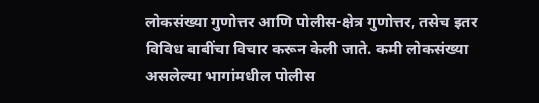लोकसंख्या गुणोत्तर आणि पोलीस-क्षेत्र गुणोत्तर, तसेच इतर विविध बाबींचा विचार करून केली जाते. कमी लोकसंख्या असलेल्या भागांमधील पोलीस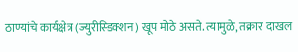ठाण्यांचे कार्यक्षेत्र (ज्युरीस्डिक्शन) खूप मोठे असते. त्यामुळे, तक्रार दाखल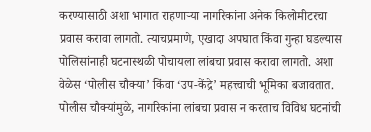करण्यासाठी अशा भागात राहणाऱ्या नागरिकांना अनेक किलोमीटरचा प्रवास करावा लागतो. त्याचप्रमाणे, एखादा अपघात किंवा गुन्हा घडल्यास पोलिसांनाही घटनास्थळी पोचायला लांबचा प्रवास करावा लागतो. अशा वेळेस ‘पोलीस चौक्या’ किंवा ‘उप-केंद्रे’ महत्त्वाची भूमिका बजावतात.
पोलीस चौक्यांमुळे, नागरिकांना लांबचा प्रवास न करताच विविध घटनांची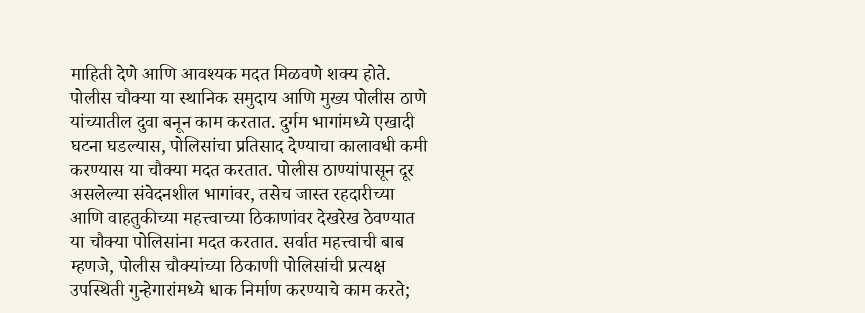माहिती देणे आणि आवश्यक मदत मिळवणे शक्य होते. पोलीस चौक्या या स्थानिक समुदाय आणि मुख्य पोलीस ठाणे यांच्यातील दुवा बनून काम करतात. दुर्गम भागांमध्ये एखादी घटना घडल्यास, पोलिसांचा प्रतिसाद देण्याचा कालावधी कमी करण्यास या चौक्या मदत करतात. पोलीस ठाण्यांपासून दूर असलेल्या संवेदनशील भागांवर, तसेच जास्त रहदारीच्या आणि वाहतुकीच्या महत्त्वाच्या ठिकाणांवर देखरेख ठेवण्यात या चौक्या पोलिसांना मदत करतात. सर्वात महत्त्वाची बाब म्हणजे, पोलीस चौक्यांच्या ठिकाणी पोलिसांची प्रत्यक्ष उपस्थिती गुन्हेगारांमध्ये धाक निर्माण करण्याचे काम करते;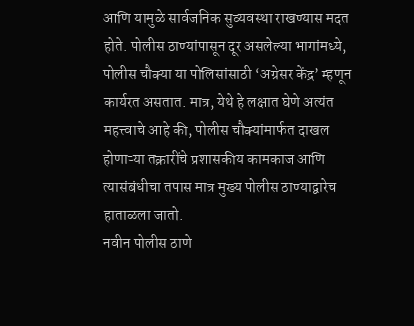आणि यामुळे सार्वजनिक सुव्यवस्था राखण्यास मदत होते. पोलीस ठाण्यांपासून दूर असलेल्या भागांमध्ये, पोलीस चौक्या या पोलिसांसाठी ‘अग्रेसर केंद्र’ म्हणून कार्यरत असतात. मात्र, येथे हे लक्षात घेणे अत्यंत महत्त्वाचे आहे की, पोलीस चौक्यांमार्फत दाखल होणाऱ्या तक्रारींचे प्रशासकीय कामकाज आणि त्यासंबंधीचा तपास मात्र मुख्य पोलीस ठाण्याद्वारेच हाताळला जातो.
नवीन पोलीस ठाणे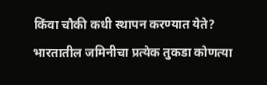किंवा चौकी कधी स्थापन करण्यात येते? भारतातील जमिनीचा प्रत्येक तुकडा कोणत्या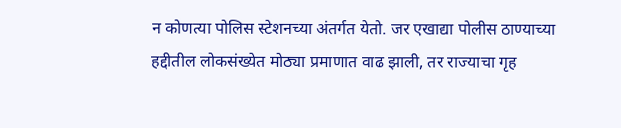न कोणत्या पोलिस स्टेशनच्या अंतर्गत येतो. जर एखाद्या पोलीस ठाण्याच्या हद्दीतील लोकसंख्येत मोठ्या प्रमाणात वाढ झाली, तर राज्याचा गृह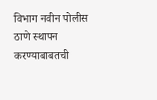विभाग नवीन पोलीस ठाणे स्थापन करण्याबाबतची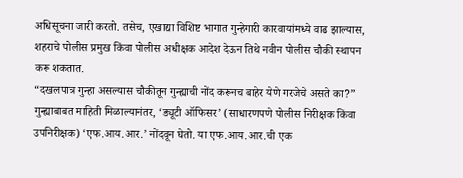अधिसूचना जारी करतो. तसेच, एखाद्या विशिष्ट भागात गुन्हेगारी कारवायांमध्ये वाढ झाल्यास, शहराचे पोलीस प्रमुख किंवा पोलीस अधीक्षक आदेश देऊन तिथे नवीन पोलीस चौकी स्थापन करू शकतात.
“दखलपात्र गुन्हा असल्यास चौकीतून गुन्ह्याची नोंद करूनच बाहेर येणे गरजेचे असते का?”
गुन्ह्याबाबत माहिती मिळाल्यानंतर, ‘ड्यूटी ऑफिसर’ (साधारणपणे पोलीस निरीक्षक किंवा उपनिरीक्षक) ‘एफ.आय.आर.’ नोंदवून घेतो. या एफ.आय.आर.ची एक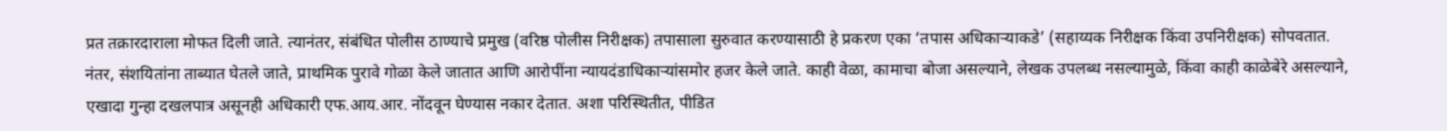प्रत तक्रारदाराला मोफत दिली जाते. त्यानंतर, संबंधित पोलीस ठाण्याचे प्रमुख (वरिष्ठ पोलीस निरीक्षक) तपासाला सुरुवात करण्यासाठी हे प्रकरण एका ‘तपास अधिकाऱ्याकडे’ (सहाय्यक निरीक्षक किंवा उपनिरीक्षक) सोपवतात. नंतर, संशयितांना ताब्यात घेतले जाते, प्राथमिक पुरावे गोळा केले जातात आणि आरोपींना न्यायदंडाधिकाऱ्यांसमोर हजर केले जाते. काही वेळा, कामाचा बोजा असल्याने, लेखक उपलब्ध नसल्यामुळे, किंवा काही काळेबेरे असल्याने, एखादा गुन्हा दखलपात्र असूनही अधिकारी एफ.आय.आर. नोंदवून घेण्यास नकार देतात. अशा परिस्थितीत, पीडित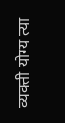व्यक्ती योग्य त्या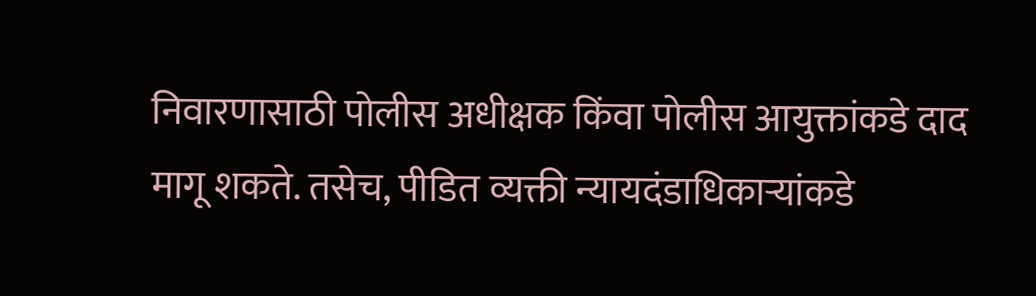निवारणासाठी पोलीस अधीक्षक किंवा पोलीस आयुक्तांकडे दाद मागू शकते. तसेच, पीडित व्यक्ती न्यायदंडाधिकाऱ्यांकडे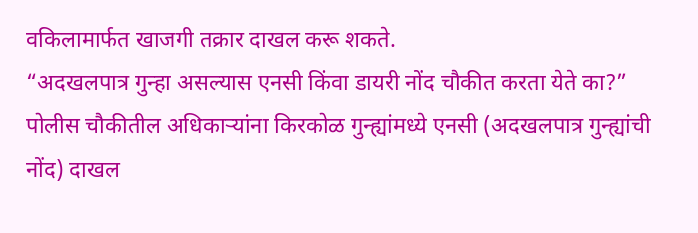वकिलामार्फत खाजगी तक्रार दाखल करू शकते.
“अदखलपात्र गुन्हा असल्यास एनसी किंवा डायरी नोंद चौकीत करता येते का?”
पोलीस चौकीतील अधिकाऱ्यांना किरकोळ गुन्ह्यांमध्ये एनसी (अदखलपात्र गुन्ह्यांची नोंद) दाखल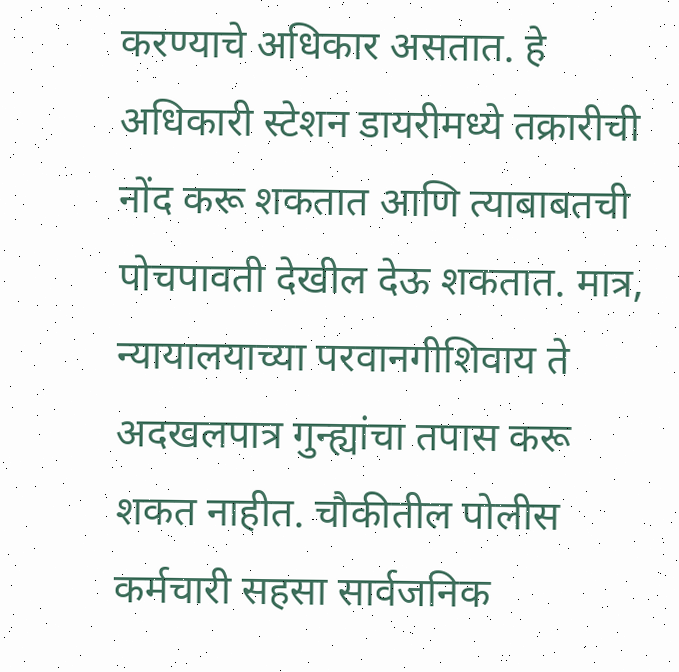करण्याचे अधिकार असतात. हे अधिकारी स्टेशन डायरीमध्ये तक्रारीची नोंद करू शकतात आणि त्याबाबतची पोचपावती देखील देऊ शकतात. मात्र, न्यायालयाच्या परवानगीशिवाय ते अदखलपात्र गुन्ह्यांचा तपास करू शकत नाहीत. चौकीतील पोलीस कर्मचारी सहसा सार्वजनिक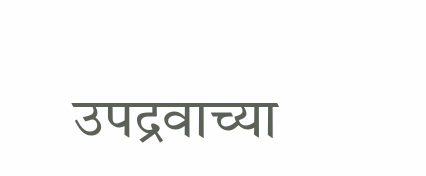उपद्रवाच्या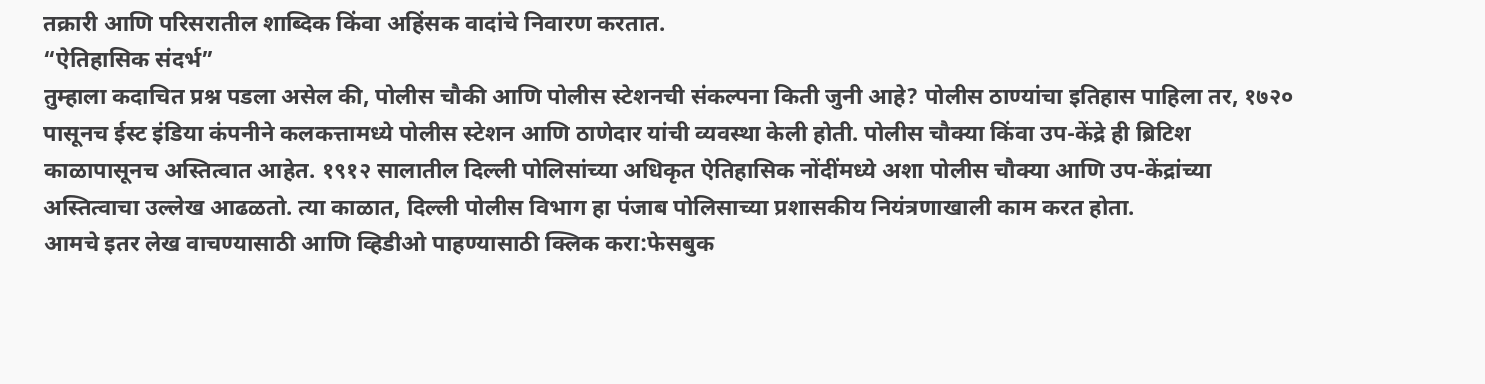तक्रारी आणि परिसरातील शाब्दिक किंवा अहिंसक वादांचे निवारण करतात.
“ऐतिहासिक संदर्भ”
तुम्हाला कदाचित प्रश्न पडला असेल की, पोलीस चौकी आणि पोलीस स्टेशनची संकल्पना किती जुनी आहे? पोलीस ठाण्यांचा इतिहास पाहिला तर, १७२० पासूनच ईस्ट इंडिया कंपनीने कलकत्तामध्ये पोलीस स्टेशन आणि ठाणेदार यांची व्यवस्था केली होती. पोलीस चौक्या किंवा उप-केंद्रे ही ब्रिटिश काळापासूनच अस्तित्वात आहेत. १९१२ सालातील दिल्ली पोलिसांच्या अधिकृत ऐतिहासिक नोंदींमध्ये अशा पोलीस चौक्या आणि उप-केंद्रांच्या अस्तित्वाचा उल्लेख आढळतो. त्या काळात, दिल्ली पोलीस विभाग हा पंजाब पोलिसाच्या प्रशासकीय नियंत्रणाखाली काम करत होता.
आमचे इतर लेख वाचण्यासाठी आणि व्हिडीओ पाहण्यासाठी क्लिक करा:फेसबुक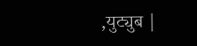,युट्युब |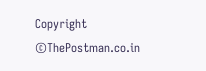Copyright ©ThePostman.co.in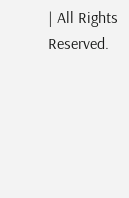| All Rights Reserved.